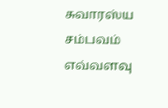சுவாரஸ்ய சம்பவம்
எவ்வளவு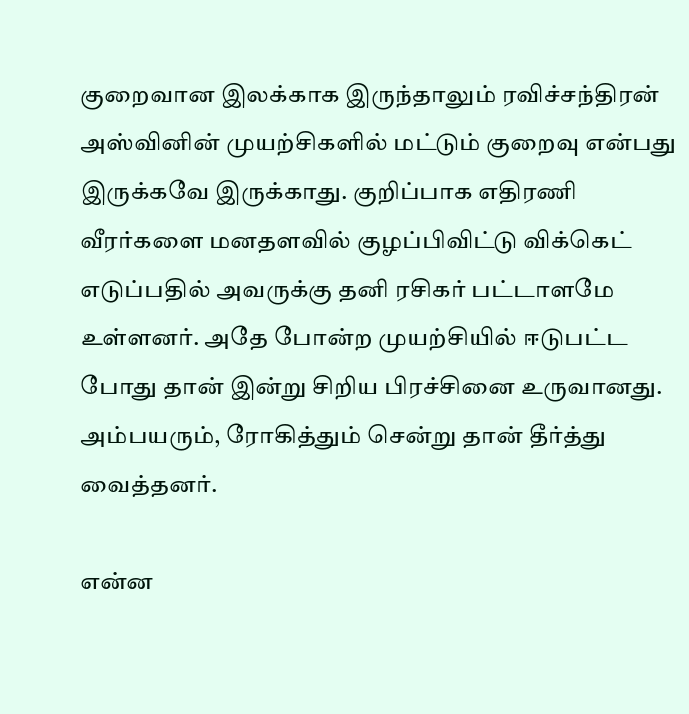குறைவான இலக்காக இருந்தாலும் ரவிச்சந்திரன் அஸ்வினின் முயற்சிகளில் மட்டும் குறைவு என்பது இருக்கவே இருக்காது. குறிப்பாக எதிரணி வீரர்களை மனதளவில் குழப்பிவிட்டு விக்கெட் எடுப்பதில் அவருக்கு தனி ரசிகர் பட்டாளமே உள்ளனர். அதே போன்ற முயற்சியில் ஈடுபட்ட போது தான் இன்று சிறிய பிரச்சினை உருவானது. அம்பயரும், ரோகித்தும் சென்று தான் தீர்த்து வைத்தனர்.

என்ன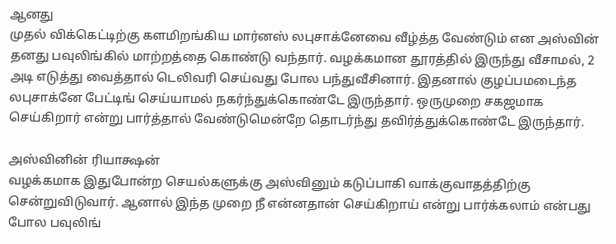ஆனது
முதல் விக்கெட்டிற்கு களமிறங்கிய மார்னஸ் லபுசாக்னேவை வீழ்த்த வேண்டும் என அஸ்வின் தனது பவுலிங்கில் மாற்றத்தை கொண்டு வந்தார். வழக்கமான தூரத்தில் இருந்து வீசாமல், 2 அடி எடுத்து வைத்தால் டெலிவரி செய்வது போல பந்துவீசினார். இதனால் குழப்பமடைந்த லபுசாக்னே பேட்டிங் செய்யாமல் நகர்ந்துக்கொண்டே இருந்தார். ஒருமுறை சகஜமாக செய்கிறார் என்று பார்த்தால் வேண்டுமென்றே தொடர்ந்து தவிர்த்துக்கொண்டே இருந்தார்.

அஸ்வினின் ரியாக்ஷன்
வழக்கமாக இதுபோன்ற செயல்களுக்கு அஸ்வினும் கடுப்பாகி வாக்குவாதத்திற்கு சென்றுவிடுவார். ஆனால் இந்த முறை நீ என்னதான் செய்கிறாய் என்று பார்க்கலாம் என்பது போல பவுலிங்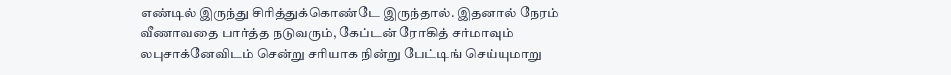எண்டில் இருந்து சிரித்துக்கொண்டே இருந்தால். இதனால் நேரம் வீணாவதை பார்த்த நடுவரும், கேப்டன் ரோகித் சர்மாவும் லபுசாக்னேவிடம் சென்று சரியாக நின்று பேட்டிங் செய்யுமாறு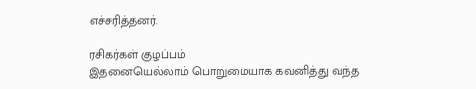எச்சரித்தனர்.

ரசிகர்கள் குழப்பம்
இதனையெல்லாம் பொறுமையாக கவனித்து வந்த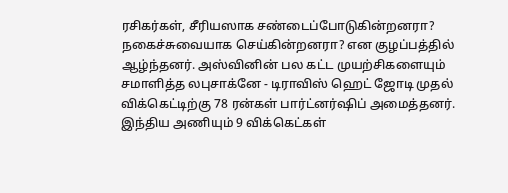ரசிகர்கள், சீரியஸாக சண்டைப்போடுகின்றனரா? நகைச்சுவையாக செய்கின்றனரா? என குழப்பத்தில் ஆழ்ந்தனர். அஸ்வினின் பல கட்ட முயற்சிகளையும் சமாளித்த லபுசாக்னே - டிராவிஸ் ஹெட் ஜோடி முதல் விக்கெட்டிற்கு 78 ரன்கள் பார்ட்னர்ஷிப் அமைத்தனர். இந்திய அணியும் 9 விக்கெட்கள்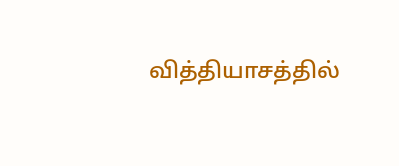வித்தியாசத்தில்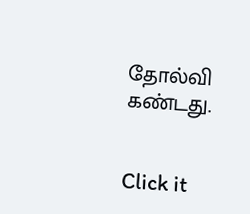தோல்வி கண்டது.


Click it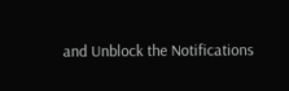and Unblock the Notifications